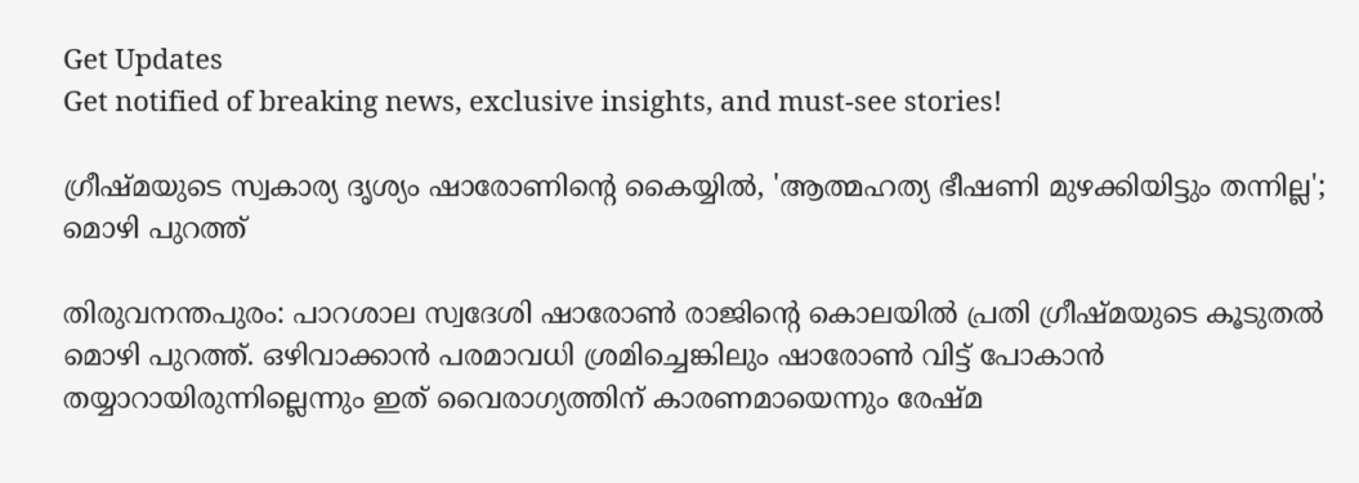Get Updates
Get notified of breaking news, exclusive insights, and must-see stories!

ഗ്രീഷ്മയുടെ സ്വകാര്യ ദൃശ്യം ഷാരോണിന്റെ കൈയ്യിൽ, 'ആത്മഹത്യ ഭീഷണി മുഴക്കിയിട്ടും തന്നില്ല'; മൊഴി പുറത്ത്

തിരുവനന്തപുരം: പാറശാല സ്വദേശി ഷാരോൺ രാജിന്റെ കൊലയിൽ പ്രതി ഗ്രീഷ്മയുടെ കൂടുതൽ മൊഴി പുറത്ത്. ഒഴിവാക്കാൻ പരമാവധി ശ്രമിച്ചെങ്കിലും ഷാരോൺ വിട്ട് പോകാൻ തയ്യാറായിരുന്നില്ലെന്നും ഇത് വൈരാഗ്യത്തിന് കാരണമായെന്നും രേഷ്മ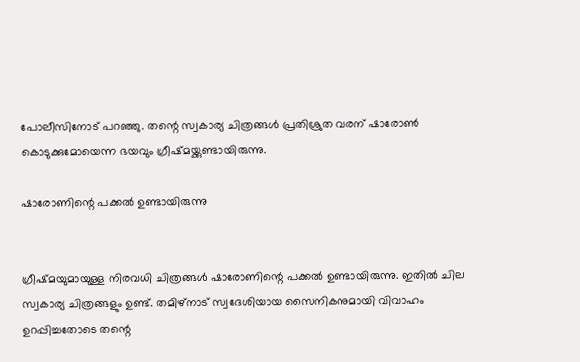പോലീസിനോട് പറഞ്ഞു. തന്റെ സ്വകാര്യ ചിത്രങ്ങൾ പ്രതിശ്രുത വരന് ഷാരോൺ കൊടുക്കുമോയെന്ന ഭയവും ഗ്രീഷ്മയ്ക്കുണ്ടായിരുന്നു.

ഷാരോണിന്റെ പക്കൽ ഉണ്ടായിരുന്നു


ഗ്രീഷ്മയുമായുള്ള നിരവധി ചിത്രങ്ങൾ ഷാരോണിന്റെ പക്കൽ ഉണ്ടായിരുന്നു. ഇതിൽ ചില സ്വകാര്യ ചിത്രങ്ങളും ഉണ്ട്. തമിഴ്നാട് സ്വദേശിയായ സൈനികനുമായി വിവാഹം ഉറപ്പിച്ചതോടെ തന്റെ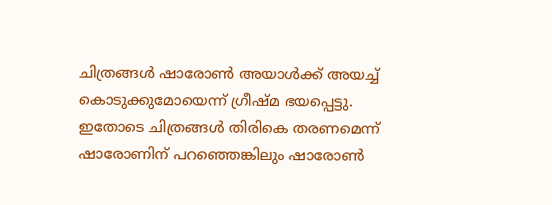ചിത്രങ്ങൾ ഷാരോൺ അയാൾക്ക് അയച്ച് കൊടുക്കുമോയെന്ന് ഗ്രീഷ്മ ഭയപ്പെട്ടു. ഇതോടെ ചിത്രങ്ങൾ തിരികെ തരണമെന്ന് ഷാരോണിന് പറഞ്ഞെങ്കിലും ഷാരോൺ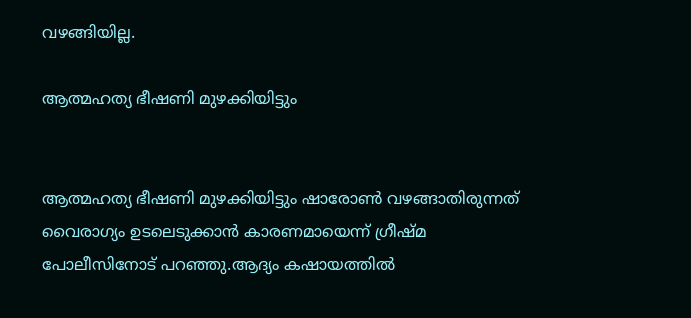വഴങ്ങിയില്ല.

ആത്മഹത്യ ഭീഷണി മുഴക്കിയിട്ടും


ആത്മഹത്യ ഭീഷണി മുഴക്കിയിട്ടും ഷാരോൺ വഴങ്ങാതിരുന്നത് വൈരാഗ്യം ഉടലെടുക്കാൻ കാരണമായെന്ന് ഗ്രീഷ്മ പോലീസിനോട് പറഞ്ഞു.ആദ്യം കഷായത്തിൽ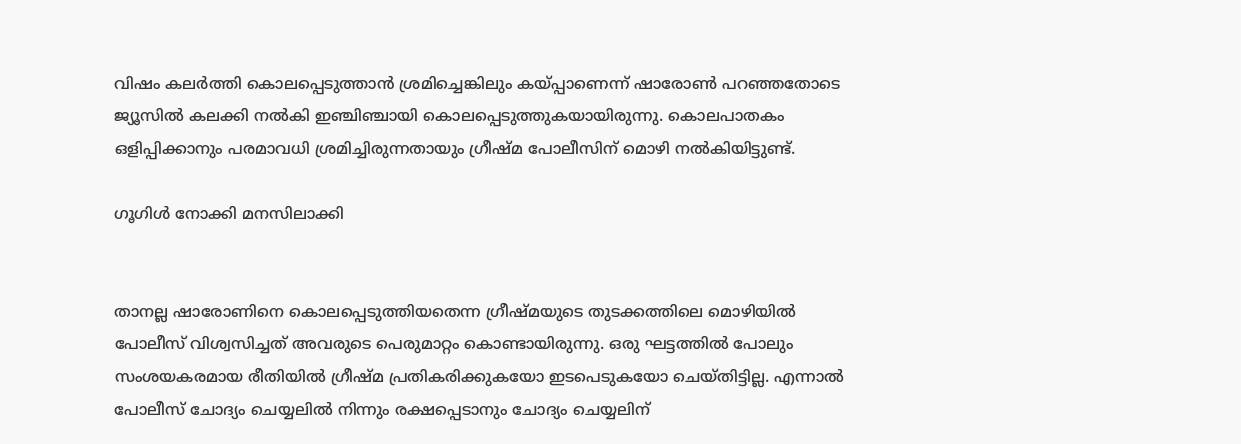വിഷം കലർത്തി കൊലപ്പെടുത്താൻ ശ്രമിച്ചെങ്കിലും കയ്പ്പാണെന്ന് ഷാരോൺ പറഞ്ഞതോടെ ജ്യൂസിൽ കലക്കി നൽകി ഇഞ്ചിഞ്ചായി കൊലപ്പെടുത്തുകയായിരുന്നു. കൊലപാതകം ഒളിപ്പിക്കാനും പരമാവധി ശ്രമിച്ചിരുന്നതായും ഗ്രീഷ്മ പോലീസിന് മൊഴി നൽകിയിട്ടുണ്ട്.

ഗൂഗിൾ നോക്കി മനസിലാക്കി


താനല്ല ഷാരോണിനെ കൊലപ്പെടുത്തിയതെന്ന ഗ്രീഷ്മയുടെ തുടക്കത്തിലെ മൊഴിയിൽ പോലീസ് വിശ്വസിച്ചത് അവരുടെ പെരുമാറ്റം കൊണ്ടായിരുന്നു. ഒരു ഘട്ടത്തിൽ പോലും സംശയകരമായ രീതിയിൽ ഗ്രീഷ്മ പ്രതികരിക്കുകയോ ഇടപെടുകയോ ചെയ്തിട്ടില്ല. എന്നാൽ പോലീസ് ചോദ്യം ചെയ്യലിൽ നിന്നും രക്ഷപ്പെടാനും ചോദ്യം ചെയ്യലിന്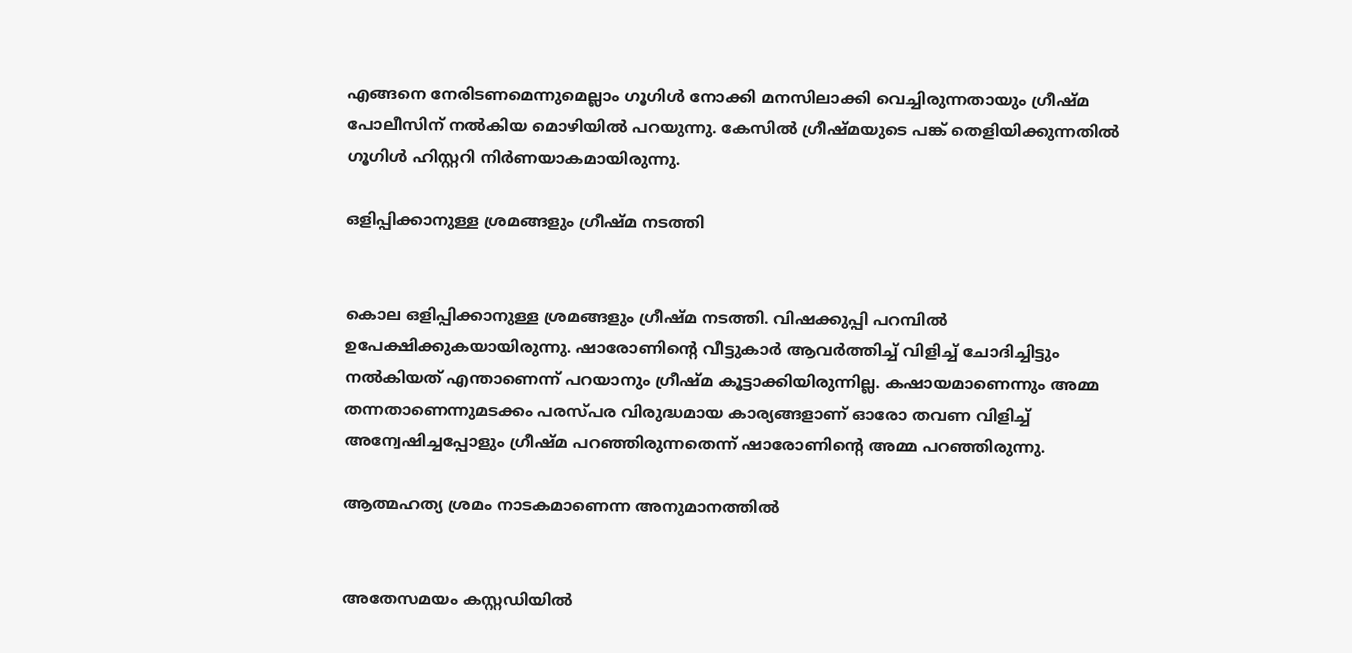എങ്ങനെ നേരിടണമെന്നുമെല്ലാം ഗൂഗിൾ നോക്കി മനസിലാക്കി വെച്ചിരുന്നതായും ഗ്രീഷ്മ പോലീസിന് നൽകിയ മൊഴിയിൽ പറയുന്നു. കേസിൽ ഗ്രീഷ്മയുടെ പങ്ക് തെളിയിക്കുന്നതിൽ ഗൂഗിൾ ഹിസ്റ്ററി നിർണയാകമായിരുന്നു.

ഒളിപ്പിക്കാനുള്ള ശ്രമങ്ങളും ഗ്രീഷ്മ നടത്തി


കൊല ഒളിപ്പിക്കാനുള്ള ശ്രമങ്ങളും ഗ്രീഷ്മ നടത്തി. വിഷക്കുപ്പി പറമ്പിൽ ഉപേക്ഷിക്കുകയായിരുന്നു. ഷാരോണിന്റെ വീട്ടുകാർ ആവർത്തിച്ച് വിളിച്ച് ചോദിച്ചിട്ടും നൽകിയത് എന്താണെന്ന് പറയാനും ഗ്രീഷ്മ കൂട്ടാക്കിയിരുന്നില്ല. കഷായമാണെന്നും അമ്മ തന്നതാണെന്നുമടക്കം പരസ്പര വിരുദ്ധമായ കാര്യങ്ങളാണ് ഓരോ തവണ വിളിച്ച് അന്വേഷിച്ചപ്പോളും ഗ്രീഷ്മ പറഞ്ഞിരുന്നതെന്ന് ഷാരോണിന്റെ അമ്മ പറഞ്ഞിരുന്നു.

ആത്മഹത്യ ശ്രമം നാടകമാണെന്ന അനുമാനത്തിൽ


അതേസമയം കസ്റ്റഡിയിൽ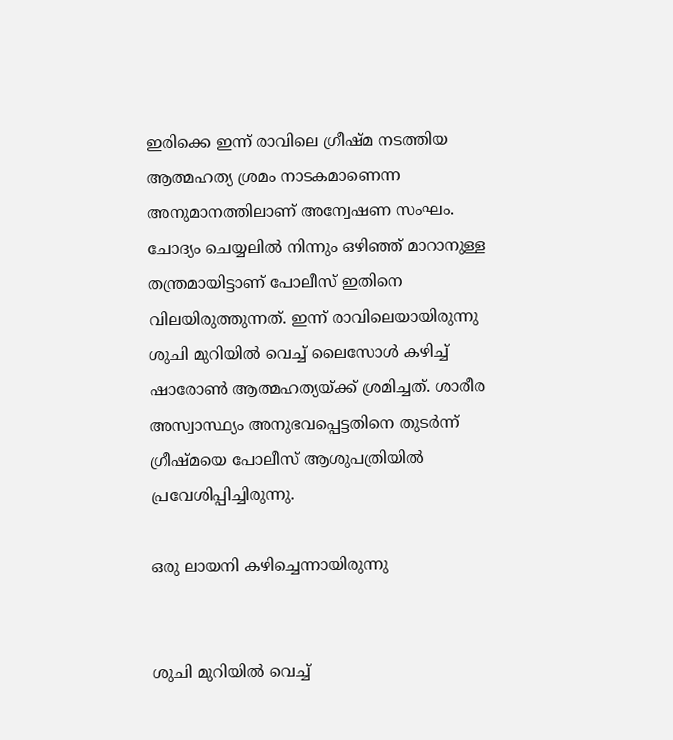ഇരിക്കെ ഇന്ന് രാവിലെ ഗ്രീഷ്മ നടത്തിയ ആത്മഹത്യ ശ്രമം നാടകമാണെന്ന അനുമാനത്തിലാണ് അന്വേഷണ സംഘം. ചോദ്യം ചെയ്യലിൽ നിന്നും ഒഴിഞ്ഞ് മാറാനുള്ള തന്ത്രമായിട്ടാണ് പോലീസ് ഇതിനെ വിലയിരുത്തുന്നത്. ഇന്ന് രാവിലെയായിരുന്നു ശുചി മുറിയിൽ വെച്ച് ലൈസോൾ കഴിച്ച് ഷാരോൺ ആത്മഹത്യയ്ക്ക് ശ്രമിച്ചത്. ശാരീര അസ്വാസ്ഥ്യം അനുഭവപ്പെട്ടതിനെ തുടർന്ന് ഗ്രീഷ്മയെ പോലീസ് ആശുപത്രിയിൽ പ്രവേശിപ്പിച്ചിരുന്നു.

ഒരു ലായനി കഴിച്ചെന്നായിരുന്നു


ശുചി മുറിയിൽ വെച്ച്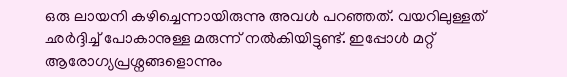ഒരു ലായനി കഴിച്ചെന്നായിരുന്നു അവൾ പറഞ്ഞത്. വയറിലുള്ളത് ഛർദ്ദിച്ച് പോകാനുള്ള മരുന്ന് നൽകിയിട്ടുണ്ട്. ഇപ്പോൾ മറ്റ് ആരോഗ്യപ്രശ്നങ്ങളൊന്നും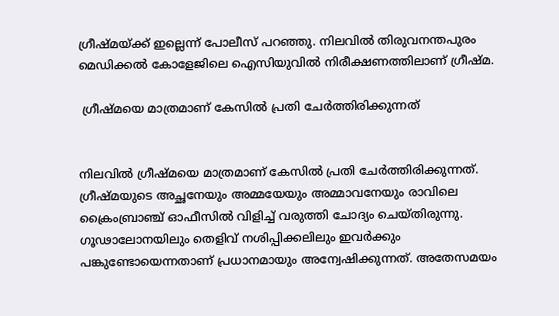ഗ്രീഷ്മയ്ക്ക് ഇല്ലെന്ന് പോലീസ് പറഞ്ഞു. നിലവില്‍ തിരുവനന്തപുരം മെഡിക്കല്‍ കോളേജിലെ ഐസിയുവില്‍ നിരീക്ഷണത്തിലാണ് ഗ്രീഷ്മ.

 ഗ്രീഷ്മയെ മാത്രമാണ് കേസിൽ പ്രതി ചേർത്തിരിക്കുന്നത്


നിലവിൽ ഗ്രീഷ്മയെ മാത്രമാണ് കേസിൽ പ്രതി ചേർത്തിരിക്കുന്നത്. ഗ്രീഷ്മയുടെ അച്ഛനേയും അമ്മയേയും അമ്മാവനേയും രാവിലെ ക്രൈംബ്രാഞ്ച് ഓഫീസിൽ വിളിച്ച് വരുത്തി ചോദ്യം ചെയ്തിരുന്നു. ഗൂഢാലോനയിലും തെളിവ് നശിപ്പിക്കലിലും ഇവർക്കും പങ്കുണ്ടോയെന്നതാണ് പ്രധാനമായും അന്വേഷിക്കുന്നത്. അതേസമയം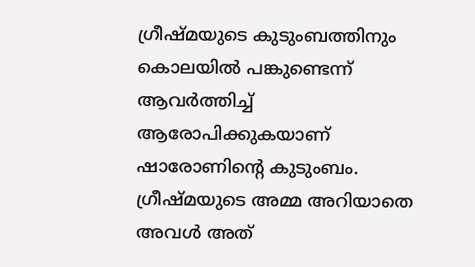ഗ്രീഷ്മയുടെ കുടുംബത്തിനും കൊലയിൽ പങ്കുണ്ടെന്ന് ആവർത്തിച്ച് ആരോപിക്കുകയാണ് ഷാരോണിന്റെ കുടുംബം. ഗ്രീഷ്മയുടെ അമ്മ അറിയാതെ അവൾ അത്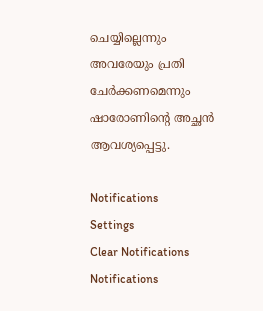ചെയ്യില്ലെന്നും അവരേയും പ്രതി ചേർക്കണമെന്നും ഷാരോണിന്റെ അച്ഛൻ ആവശ്യപ്പെട്ടു.

Notifications
Settings
Clear Notifications
Notifications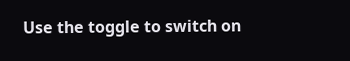Use the toggle to switch on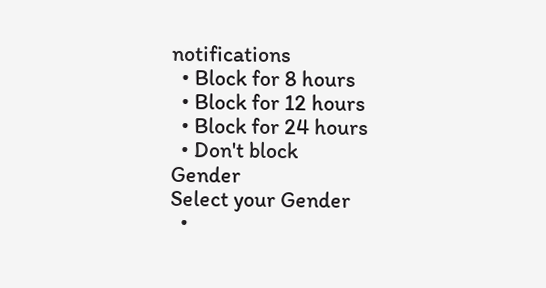notifications
  • Block for 8 hours
  • Block for 12 hours
  • Block for 24 hours
  • Don't block
Gender
Select your Gender
  •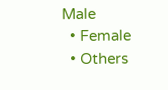Male
  • Female
  • Others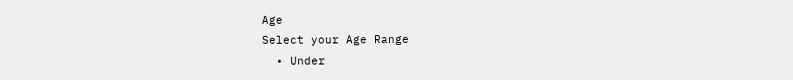Age
Select your Age Range
  • Under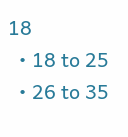18
  • 18 to 25
  • 26 to 35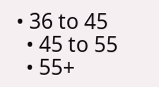• 36 to 45
  • 45 to 55
  • 55+